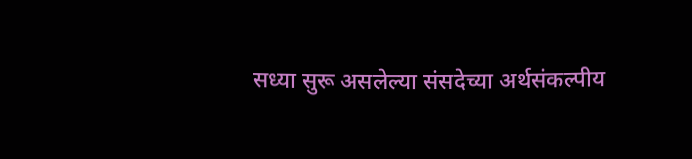सध्या सुरू असलेल्या संसदेच्या अर्थसंकल्पीय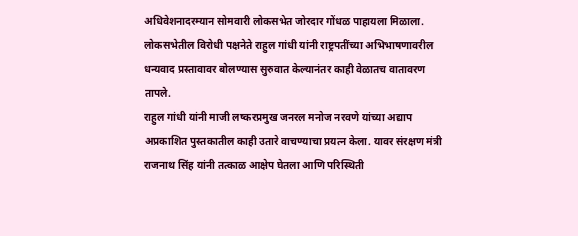अधिवेशनादरम्यान सोमवारी लोकसभेत जोरदार गोंधळ पाहायला मिळाला. लोकसभेतील विरोधी पक्षनेते राहुल गांधी यांनी राष्ट्रपतींच्या अभिभाषणावरील धन्यवाद प्रस्तावावर बोलण्यास सुरुवात केल्यानंतर काही वेळातच वातावरण तापले.
राहुल गांधी यांनी माजी लष्करप्रमुख जनरल मनोज नरवणे यांच्या अद्याप अप्रकाशित पुस्तकातील काही उतारे वाचण्याचा प्रयत्न केला. यावर संरक्षण मंत्री राजनाथ सिंह यांनी तत्काळ आक्षेप घेतला आणि परिस्थिती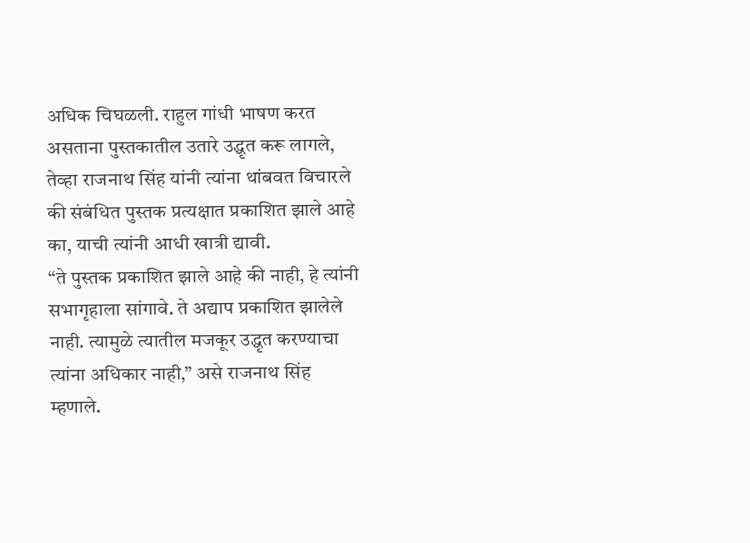अधिक चिघळली. राहुल गांधी भाषण करत असताना पुस्तकातील उतारे उद्धृत करू लागले, तेव्हा राजनाथ सिंह यांनी त्यांना थांबवत विचारले की संबंधित पुस्तक प्रत्यक्षात प्रकाशित झाले आहे का, याची त्यांनी आधी खात्री द्यावी.
“ते पुस्तक प्रकाशित झाले आहे की नाही, हे त्यांनी सभागृहाला सांगावे. ते अद्याप प्रकाशित झालेले नाही. त्यामुळे त्यातील मजकूर उद्धृत करण्याचा त्यांना अधिकार नाही,” असे राजनाथ सिंह म्हणाले.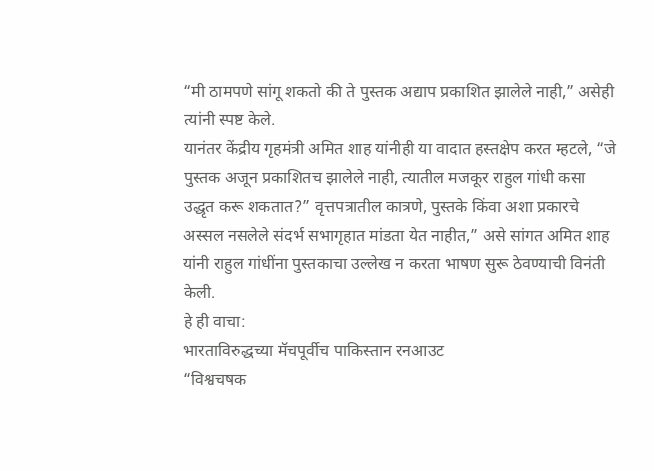“मी ठामपणे सांगू शकतो की ते पुस्तक अद्याप प्रकाशित झालेले नाही,” असेही त्यांनी स्पष्ट केले.
यानंतर केंद्रीय गृहमंत्री अमित शाह यांनीही या वादात हस्तक्षेप करत म्हटले, “जे पुस्तक अजून प्रकाशितच झालेले नाही, त्यातील मजकूर राहुल गांधी कसा उद्धृत करू शकतात?” वृत्तपत्रातील कात्रणे, पुस्तके किंवा अशा प्रकारचे अस्सल नसलेले संदर्भ सभागृहात मांडता येत नाहीत,” असे सांगत अमित शाह यांनी राहुल गांधींना पुस्तकाचा उल्लेख न करता भाषण सुरू ठेवण्याची विनंती केली.
हे ही वाचा:
भारताविरुद्धच्या मॅचपूर्वीच पाकिस्तान रनआउट
“विश्वचषक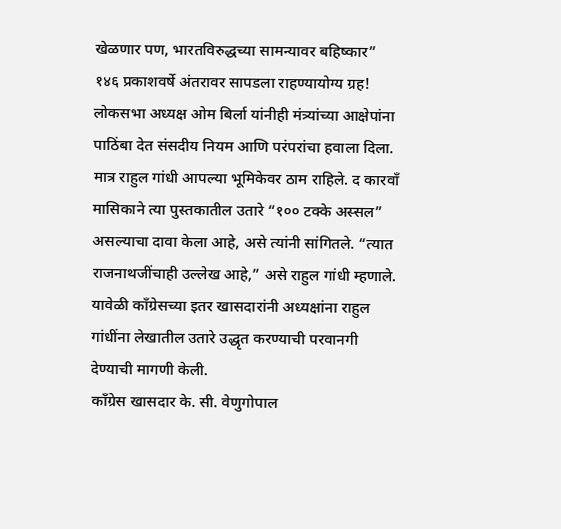खेळणार पण, भारतविरुद्धच्या सामन्यावर बहिष्कार”
१४६ प्रकाशवर्षे अंतरावर सापडला राहण्यायोग्य ग्रह!
लोकसभा अध्यक्ष ओम बिर्ला यांनीही मंत्र्यांच्या आक्षेपांना पाठिंबा देत संसदीय नियम आणि परंपरांचा हवाला दिला.
मात्र राहुल गांधी आपल्या भूमिकेवर ठाम राहिले. द कारवाँ मासिकाने त्या पुस्तकातील उतारे “१०० टक्के अस्सल” असल्याचा दावा केला आहे, असे त्यांनी सांगितले. “त्यात राजनाथजींचाही उल्लेख आहे,” असे राहुल गांधी म्हणाले. यावेळी काँग्रेसच्या इतर खासदारांनी अध्यक्षांना राहुल गांधींना लेखातील उतारे उद्धृत करण्याची परवानगी देण्याची मागणी केली.
काँग्रेस खासदार के. सी. वेणुगोपाल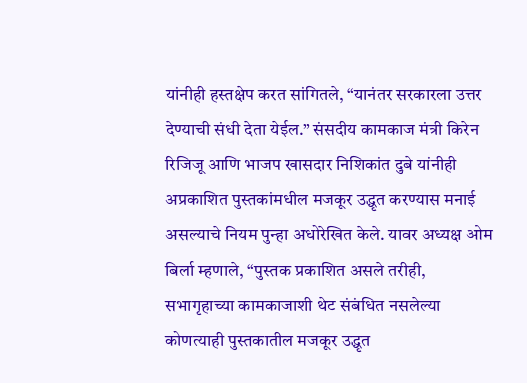यांनीही हस्तक्षेप करत सांगितले, “यानंतर सरकारला उत्तर देण्याची संधी देता येईल.” संसदीय कामकाज मंत्री किरेन रिजिजू आणि भाजप खासदार निशिकांत दुबे यांनीही अप्रकाशित पुस्तकांमधील मजकूर उद्धृत करण्यास मनाई असल्याचे नियम पुन्हा अधोरेखित केले. यावर अध्यक्ष ओम बिर्ला म्हणाले, “पुस्तक प्रकाशित असले तरीही, सभागृहाच्या कामकाजाशी थेट संबंधित नसलेल्या कोणत्याही पुस्तकातील मजकूर उद्धृत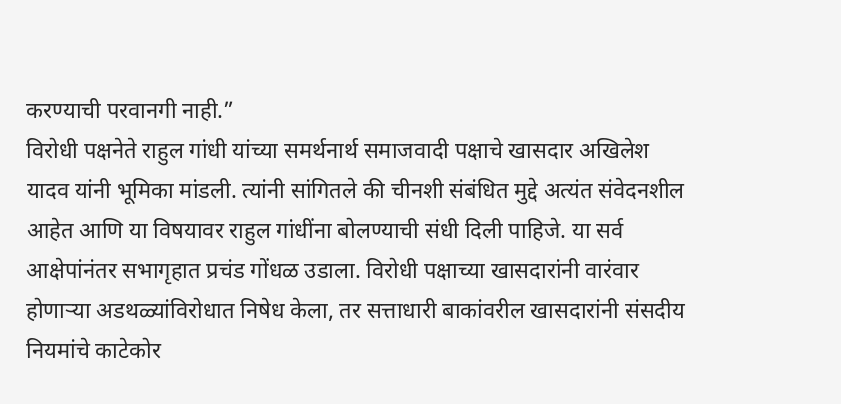करण्याची परवानगी नाही.”
विरोधी पक्षनेते राहुल गांधी यांच्या समर्थनार्थ समाजवादी पक्षाचे खासदार अखिलेश यादव यांनी भूमिका मांडली. त्यांनी सांगितले की चीनशी संबंधित मुद्दे अत्यंत संवेदनशील आहेत आणि या विषयावर राहुल गांधींना बोलण्याची संधी दिली पाहिजे. या सर्व आक्षेपांनंतर सभागृहात प्रचंड गोंधळ उडाला. विरोधी पक्षाच्या खासदारांनी वारंवार होणाऱ्या अडथळ्यांविरोधात निषेध केला, तर सत्ताधारी बाकांवरील खासदारांनी संसदीय नियमांचे काटेकोर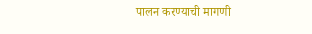पालन करण्याची मागणी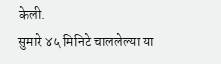केली.
सुमारे ४५ मिनिटे चाललेल्या या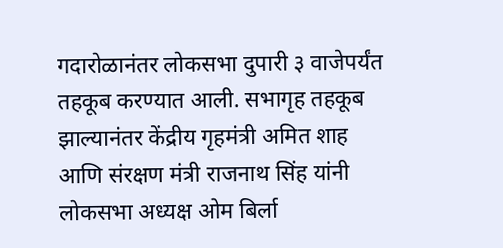गदारोळानंतर लोकसभा दुपारी ३ वाजेपर्यंत तहकूब करण्यात आली. सभागृह तहकूब झाल्यानंतर केंद्रीय गृहमंत्री अमित शाह आणि संरक्षण मंत्री राजनाथ सिंह यांनी लोकसभा अध्यक्ष ओम बिर्ला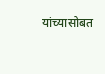यांच्यासोबत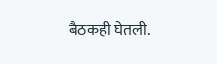बैठकही घेतली.